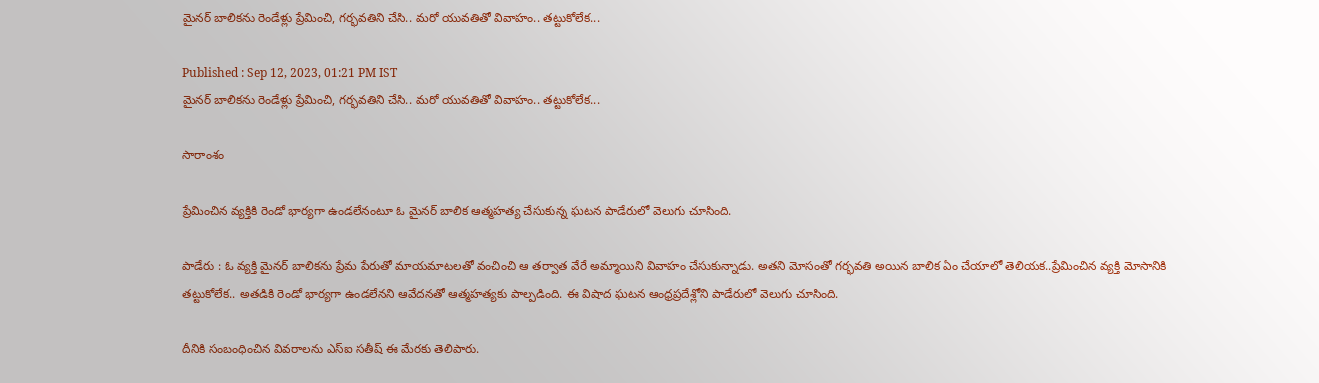మైనర్ బాలికను రెండేళ్లు ప్రేమించి, గర్భవతిని చేసి.. మరో యువతితో వివాహం.. తట్టుకోలేక...

Published : Sep 12, 2023, 01:21 PM IST
మైనర్ బాలికను రెండేళ్లు ప్రేమించి, గర్భవతిని చేసి.. మరో యువతితో వివాహం.. తట్టుకోలేక...

సారాంశం

ప్రేమించిన వ్యక్తికి రెండో భార్యగా ఉండలేనంటూ ఓ మైనర్ బాలిక ఆత్మహత్య చేసుకున్న ఘటన పాడేరులో వెలుగు చూసింది.

పాడేరు : ఓ వ్యక్తి మైనర్ బాలికను ప్రేమ పేరుతో మాయమాటలతో వంచించి ఆ తర్వాత వేరే అమ్మాయిని వివాహం చేసుకున్నాడు. అతని మోసంతో గర్భవతి అయిన బాలిక ఏం చేయాలో తెలియక..ప్రేమించిన వ్యక్తి మోసానికి తట్టుకోలేక.. అతడికి రెండో భార్యగా ఉండలేనని ఆవేదనతో ఆత్మహత్యకు పాల్పడింది. ఈ విషాద ఘటన ఆంధ్రప్రదేశ్లోని పాడేరులో వెలుగు చూసింది.

దీనికి సంబంధించిన వివరాలను ఎస్ఐ సతీష్ ఈ మేరకు తెలిపారు.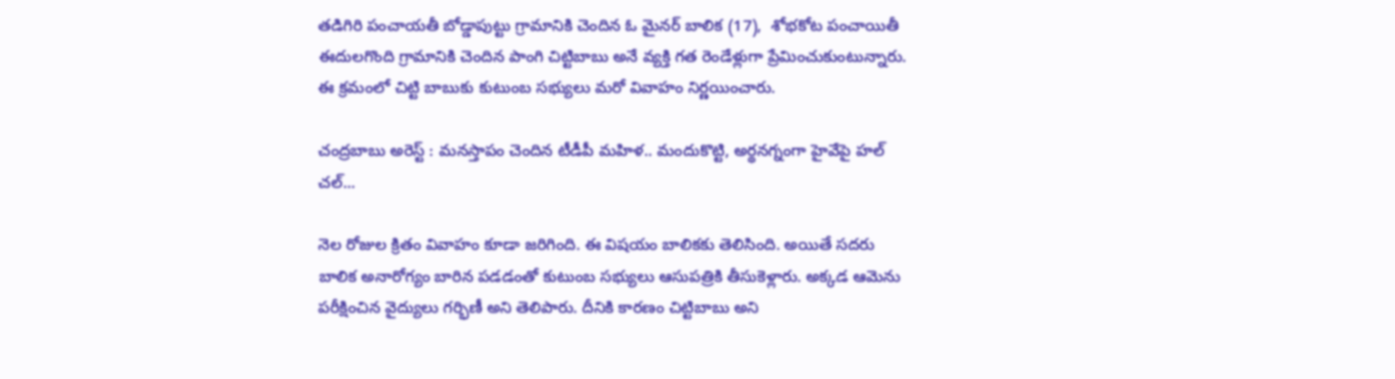తడిగిరి పంచాయతీ బోడ్డాపుట్టు గ్రామానికి చెందిన ఓ మైనర్ బాలిక (17),  శోభకోట పంచాయితీ ఈదులగొంది గ్రామానికి చెందిన పాంగి చిట్టిబాబు అనే వ్యక్తి గత రెండేళ్లుగా ప్రేమించుకుంటున్నారు. ఈ క్రమంలో చిట్టి బాబుకు కుటుంబ సభ్యులు మరో వివాహం నిర్ణయించారు.

చంద్రబాబు అరెస్ట్ : మనస్తాపం చెందిన టీడీపీ మహిళ.. మందుకొట్టి, అర్థనగ్నంగా హైవేపై హల్ చల్...

నెల రోజుల క్రితం వివాహం కూడా జరిగింది. ఈ విషయం బాలికకు తెలిసింది. అయితే సదరు బాలిక అనారోగ్యం బారిన పడడంతో కుటుంబ సభ్యులు ఆసుపత్రికి తీసుకెళ్లారు. అక్కడ ఆమెను పరీక్షించిన వైద్యులు గర్భిణీ అని తెలిపారు. దీనికి కారణం చిట్టిబాబు అని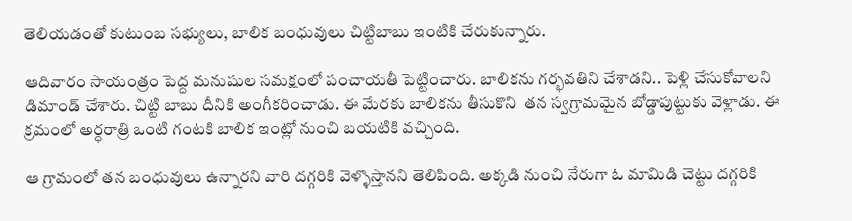తెలియడంతో కుటుంబ సభ్యులు, బాలిక బంధువులు చిట్టిబాబు ఇంటికి చేరుకున్నారు.

ఆదివారం సాయంత్రం పెద్ద మనుషుల సమక్షంలో పంచాయతీ పెట్టించారు. బాలికను గర్భవతిని చేశాడని.. పెళ్లి చేసుకోవాలని డిమాండ్ చేశారు. చిట్టి బాబు దీనికి అంగీకరించాడు. ఈ మేరకు బాలికను తీసుకొని  తన స్వగ్రామమైన బోడ్డాపుట్టుకు వెళ్లాడు. ఈ క్రమంలో అర్ధరాత్రి ఒంటి గంటకి బాలిక ఇంట్లో నుంచి బయటికి వచ్చింది.

ఆ గ్రామంలో తన బంధువులు ఉన్నారని వారి దగ్గరికి వెళ్ళొస్తానని తెలిపింది. అక్కడి నుంచి నేరుగా ఓ మామిడి చెట్టు దగ్గరికి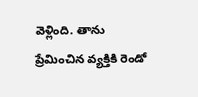వెళ్లింది. తాను ప్రేమించిన వ్యక్తికి రెండో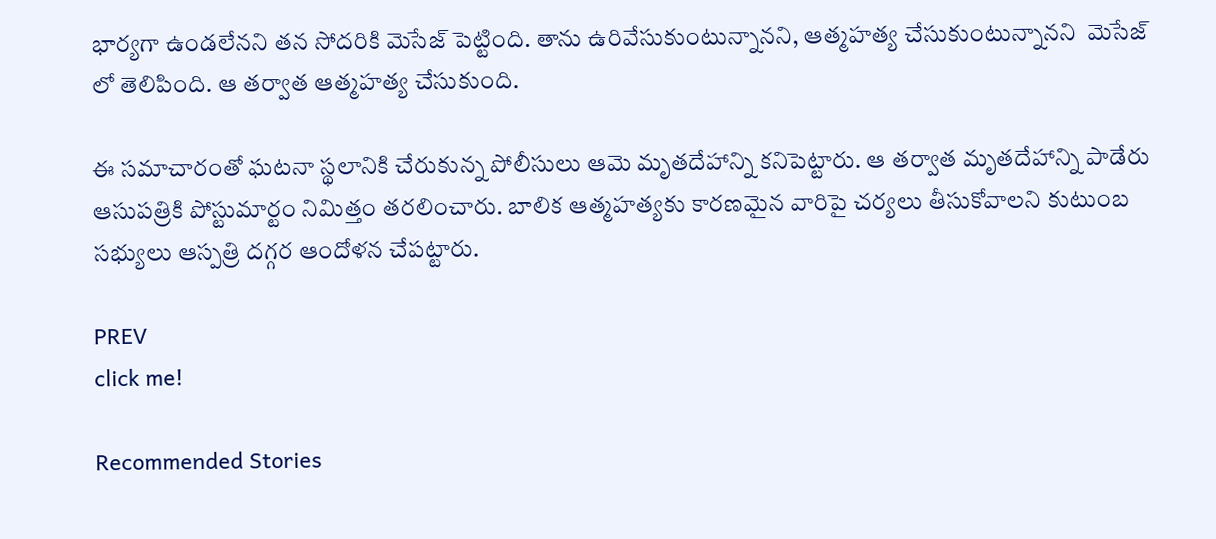భార్యగా ఉండలేనని తన సోదరికి మెసేజ్ పెట్టింది. తాను ఉరివేసుకుంటున్నానని, ఆత్మహత్య చేసుకుంటున్నానని  మెసేజ్ లో తెలిపింది. ఆ తర్వాత ఆత్మహత్య చేసుకుంది.

ఈ సమాచారంతో ఘటనా స్థలానికి చేరుకున్న పోలీసులు ఆమె మృతదేహాన్ని కనిపెట్టారు. ఆ తర్వాత మృతదేహాన్ని పాడేరు ఆసుపత్రికి పోస్టుమార్టం నిమిత్తం తరలించారు. బాలిక ఆత్మహత్యకు కారణమైన వారిపై చర్యలు తీసుకోవాలని కుటుంబ సభ్యులు ఆస్పత్రి దగ్గర ఆందోళన చేపట్టారు.

PREV
click me!

Recommended Stories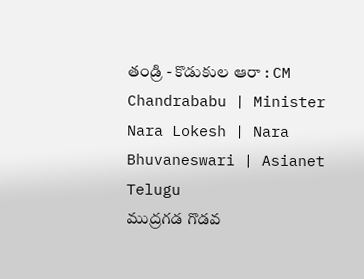తండ్రి - కొడుకుల ఆరా : CM Chandrababu | Minister Nara Lokesh | Nara Bhuvaneswari | Asianet Telugu
ముద్రగడ గొడవ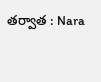తర్వాత : Nara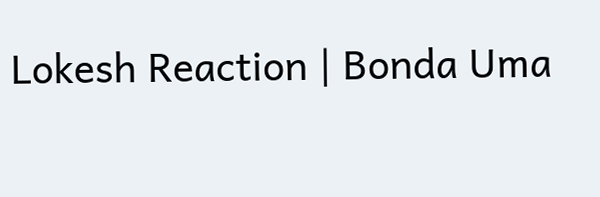Lokesh Reaction | Bonda Uma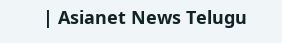| Asianet News Telugu